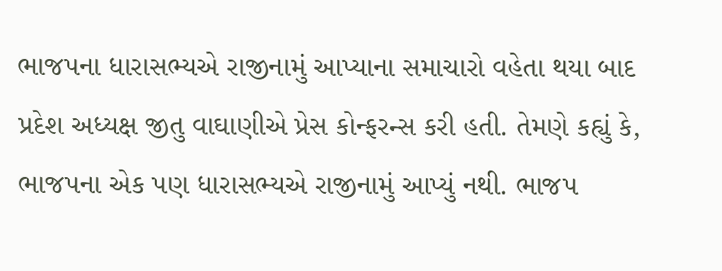ભાજપના ધારાસભ્યએ રાજીનામું આપ્યાના સમાચારો વહેતા થયા બાદ પ્રદેશ અધ્યક્ષ જીતુ વાઘાણીએ પ્રેસ કોન્ફરન્સ કરી હતી. તેમણે કહ્યું કે, ભાજપના એક પણ ધારાસભ્યએ રાજીનામું આપ્યું નથી. ભાજપ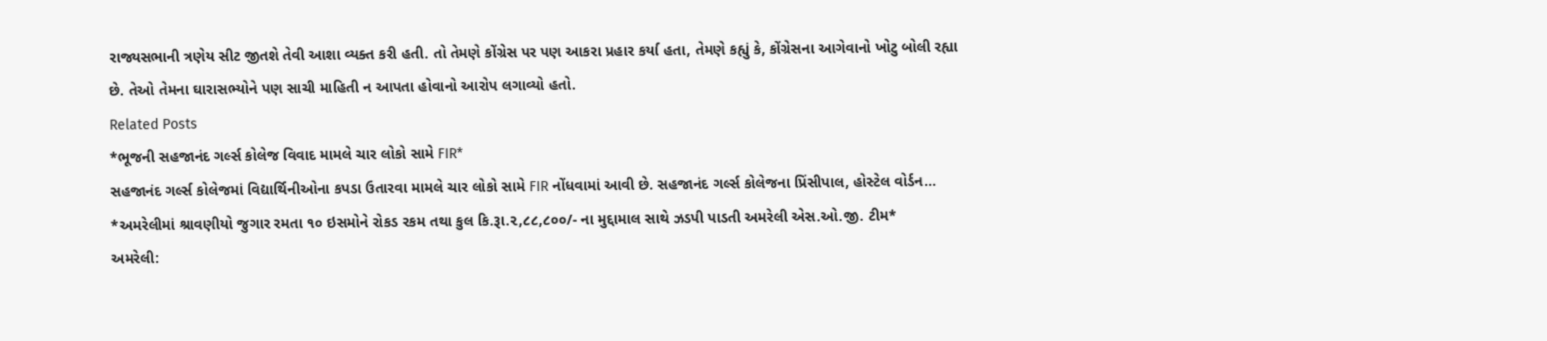રાજ્યસભાની ત્રણેય સીટ જીતશે તેવી આશા વ્યક્ત કરી હતી. તો તેમણે કોંગ્રેસ પર પણ આકરા પ્રહાર કર્યા હતા, તેમણે કહ્યું કે, કોંગ્રેસના આગેવાનો ખોટુ બોલી રહ્યા છે. તેઓ તેમના ઘારાસભ્યોને પણ સાચી માહિતી ન આપતા હોવાનો આરોપ લગાવ્યો હતો.
Related Posts
*ભૂજની સહજાનંદ ગર્લ્સ કોલેજ વિવાદ મામલે ચાર લોકો સામે FIR*
સહજાનંદ ગર્લ્સ કોલેજમાં વિદ્યાર્થિનીઓના કપડા ઉતારવા મામલે ચાર લોકો સામે FIR નોંધવામાં આવી છે. સહજાનંદ ગર્લ્સ કોલેજના પ્રિંસીપાલ, હોસ્ટેલ વોર્ડન…
*અમરેલીમાં શ્રાવણીયો જુગાર રમતા ૧૦ ઇસમોને રોકડ રકમ તથા કુલ કિ.રૂા.૨,૮૮,૮૦૦/- ના મુદ્દામાલ સાથે ઝડપી પાડતી અમરેલી એસ.ઓ.જી. ટીમ*
અમરેલી: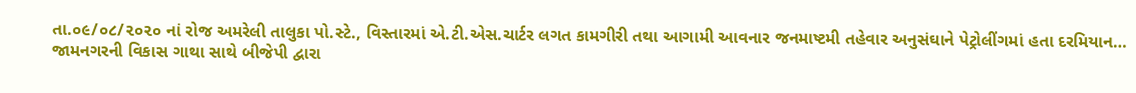તા.૦૯/૦૮/૨૦૨૦ નાં રોજ અમરેલી તાલુકા પો.સ્ટે., વિસ્તારમાં એ.ટી.એસ.ચાર્ટર લગત કામગીરી તથા આગામી આવનાર જનમાષ્ટમી તહેવાર અનુસંઘાને પેટ્રોલીંગમાં હતા દરમિયાન…
જામનગરની વિકાસ ગાથા સાથે બીજેપી દ્વારા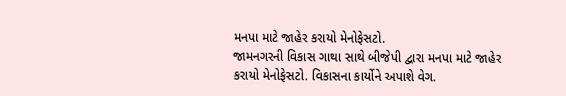મનપા માટે જાહેર કરાયો મેનોફેસટો.
જામનગરની વિકાસ ગાથા સાથે બીજેપી દ્વારા મનપા માટે જાહેર કરાયો મેનોફેસટો. વિકાસના કાર્યોને અપાશે વેગ.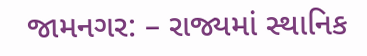જામનગર: – રાજ્યમાં સ્થાનિક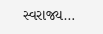સ્વરાજ્ય…